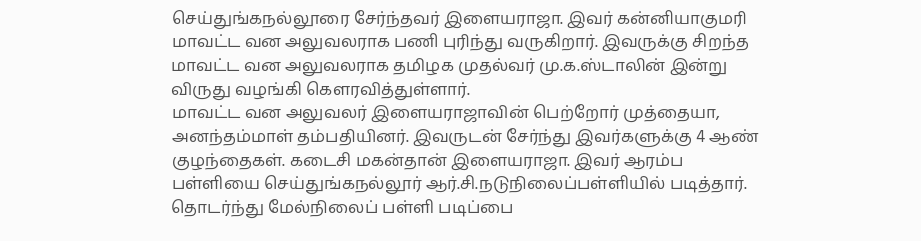செய்துங்கநல்லூரை சேர்ந்தவர் இளையராஜா. இவர் கன்னியாகுமரி மாவட்ட வன அலுவலராக பணி புரிந்து வருகிறார். இவருக்கு சிறந்த மாவட்ட வன அலுவலராக தமிழக முதல்வர் மு.க.ஸ்டாலின் இன்று விருது வழங்கி கௌரவித்துள்ளார்.
மாவட்ட வன அலுவலர் இளையராஜாவின் பெற்றோர் முத்தையா, அனந்தம்மாள் தம்பதியினர். இவருடன் சேர்ந்து இவர்களுக்கு 4 ஆண் குழந்தைகள். கடைசி மகன்தான் இளையராஜா. இவர் ஆரம்ப பள்ளியை செய்துங்கநல்லூர் ஆர்.சி.நடுநிலைப்பள்ளியில் படித்தார். தொடர்ந்து மேல்நிலைப் பள்ளி படிப்பை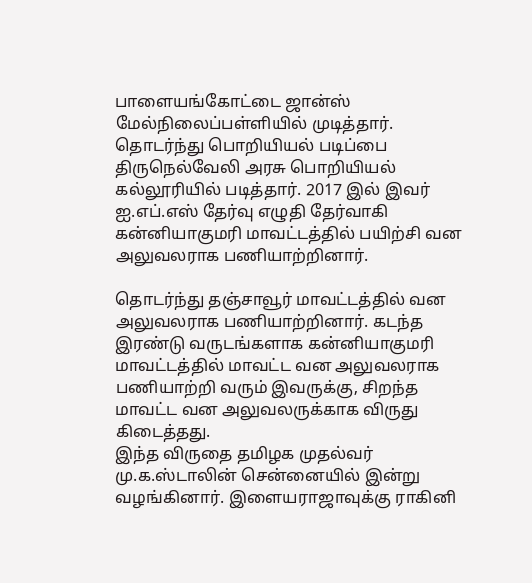பாளையங்கோட்டை ஜான்ஸ் மேல்நிலைப்பள்ளியில் முடித்தார். தொடர்ந்து பொறியியல் படிப்பை திருநெல்வேலி அரசு பொறியியல் கல்லூரியில் படித்தார். 2017 இல் இவர் ஐ.எப்.எஸ் தேர்வு எழுதி தேர்வாகி கன்னியாகுமரி மாவட்டத்தில் பயிற்சி வன அலுவலராக பணியாற்றினார்.

தொடர்ந்து தஞ்சாவூர் மாவட்டத்தில் வன அலுவலராக பணியாற்றினார். கடந்த இரண்டு வருடங்களாக கன்னியாகுமரி மாவட்டத்தில் மாவட்ட வன அலுவலராக பணியாற்றி வரும் இவருக்கு, சிறந்த மாவட்ட வன அலுவலருக்காக விருது கிடைத்தது.
இந்த விருதை தமிழக முதல்வர் மு.க.ஸ்டாலின் சென்னையில் இன்று வழங்கினார். இளையராஜாவுக்கு ராகினி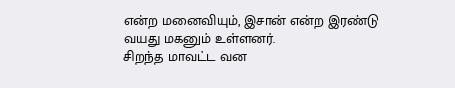என்ற மனைவியும், இசான் என்ற இரண்டு வயது மகனும் உள்ளனர்.
சிறந்த மாவட்ட வன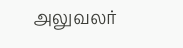அலுவலர்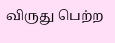விருது பெற்ற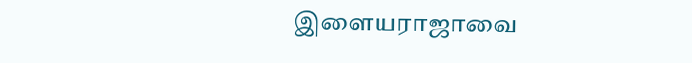இளையராஜாவை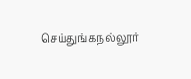செய்துங்கநல்லூர்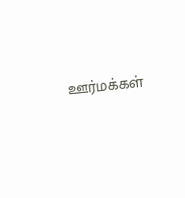ஊர்மக்கள்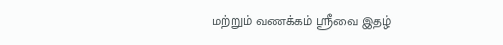மற்றும் வணக்கம் ஸ்ரீவை இதழ்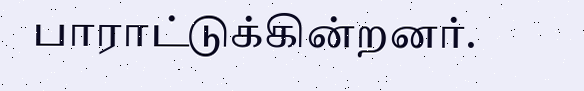பாராட்டுக்கின்றனர்.